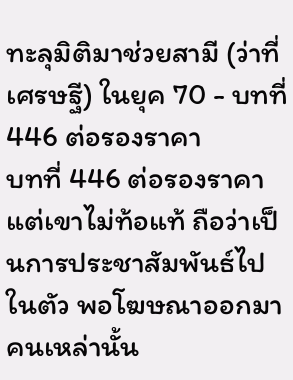ทะลุมิติมาช่วยสามี (ว่าที่เศรษฐี) ในยุค 70 - บทที่ 446 ต่อรองราคา
บทที่ 446 ต่อรองราคา
แต่เขาไม่ท้อแท้ ถือว่าเป็นการประชาสัมพันธ์ไปในตัว พอโฆษณาออกมา คนเหล่านั้น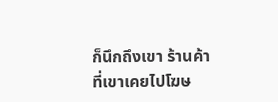ก็นึกถึงเขา ร้านค้าที่เขาเคยไปโฆษ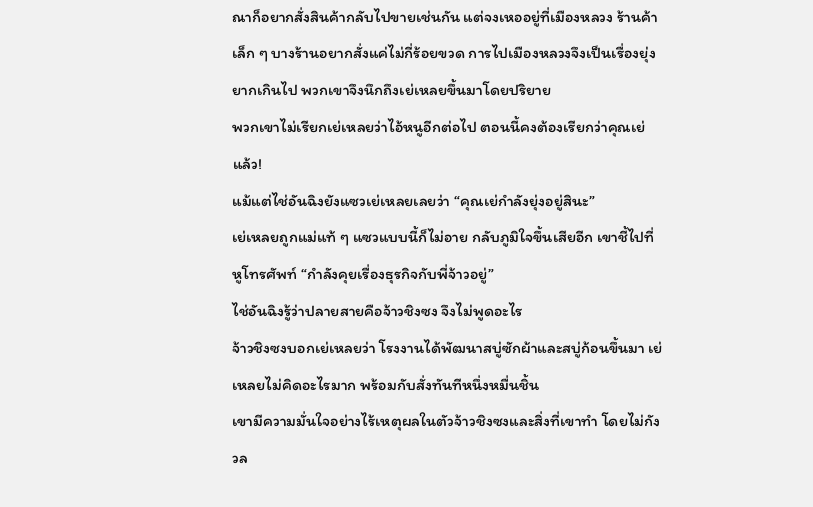ณาก็อยากสั่งสินค้ากลับไปขายเช่นกัน แต่จงเหออยู่ที่เมืองหลวง ร้านค้าเล็ก ๆ บางร้านอยากสั่งแค่ไม่กี่ร้อยขวด การไปเมืองหลวงจึงเป็นเรื่องยุ่งยากเกินไป พวกเขาจึงนึกถึงเย่เหลยขึ้นมาโดยปริยาย
พวกเขาไม่เรียกเย่เหลยว่าไอ้หนูอีกต่อไป ตอนนี้คงต้องเรียกว่าคุณเย่แล้ว!
แม้แต่ไช่อันฉิงยังแซวเย่เหลยเลยว่า “คุณเย่กำลังยุ่งอยู่สินะ”
เย่เหลยถูกแม่แท้ ๆ แซวแบบนี้ก็ไม่อาย กลับภูมิใจขึ้นเสียอีก เขาชี้ไปที่หูโทรศัพท์ “กำลังคุยเรื่องธุรกิจกับพี่จ้าวอยู่”
ไช่อันฉิงรู้ว่าปลายสายคือจ้าวชิงซง จึงไม่พูดอะไร
จ้าวชิงซงบอกเย่เหลยว่า โรงงานได้พัฒนาสบู่ซักผ้าและสบู่ก้อนขึ้นมา เย่เหลยไม่คิดอะไรมาก พร้อมกับสั่งทันทีหนึ่งหมื่นชิ้น
เขามีความมั่นใจอย่างไร้เหตุผลในตัวจ้าวชิงซงและสิ่งที่เขาทำ โดยไม่กังวล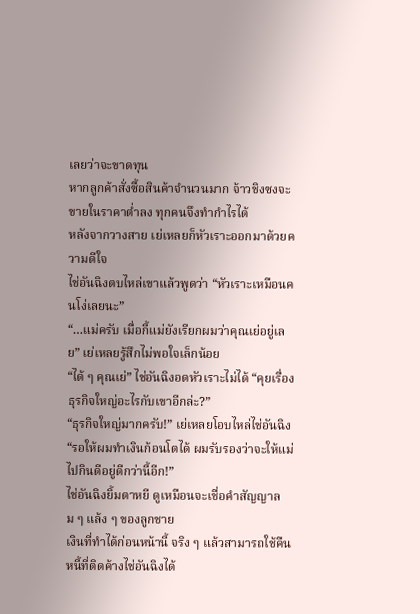เลยว่าจะขาดทุน
หากลูกค้าสั่งซื้อสินค้าจำนวนมาก จ้าวชิงซงจะขายในราคาต่ำลง ทุกคนจึงทำกำไรได้
หลังจากวางสาย เย่เหลยก็หัวเราะออกมาด้วยความดีใจ
ไช่อันฉิงตบไหล่เขาแล้วพูดว่า “หัวเราะเหมือนคนโง่เลยนะ”
“…แม่ครับ เมื่อกี้แม่ยังเรียกผมว่าคุณเย่อยู่เลย” เย่เหลยรู้สึกไม่พอใจเล็กน้อย
“ได้ ๆ คุณเย่” ไช่อันฉิงอดหัวเราะไม่ได้ “คุยเรื่องธุรกิจใหญ่อะไรกับเขาอีกล่ะ?”
“ธุรกิจใหญ่มากครับ!” เย่เหลยโอบไหล่ไช่อันฉิง “รอให้ผมทำเงินก้อนโตได้ ผมรับรองว่าจะให้แม่ไปกินดีอยู่ดีกว่านี้อีก!”
ไช่อันฉิงยิ้มตาหยี ดูเหมือนจะเชื่อคำสัญญาลม ๆ แล้ง ๆ ของลูกชาย
เงินที่ทำได้ก่อนหน้านี้ จริง ๆ แล้วสามารถใช้คืนหนี้ที่ติดค้างไช่อันฉิงได้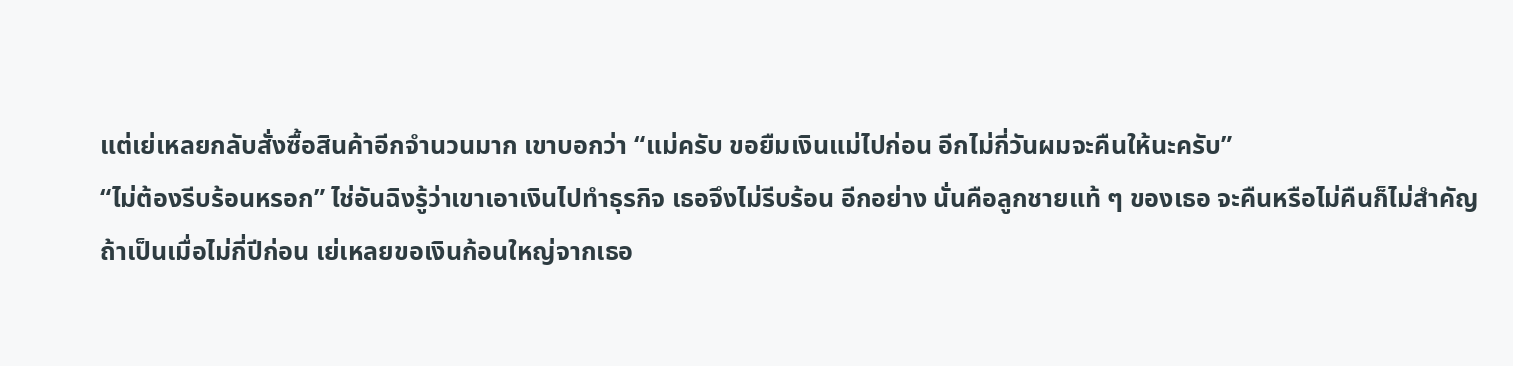แต่เย่เหลยกลับสั่งซื้อสินค้าอีกจำนวนมาก เขาบอกว่า “แม่ครับ ขอยืมเงินแม่ไปก่อน อีกไม่กี่วันผมจะคืนให้นะครับ”
“ไม่ต้องรีบร้อนหรอก” ไช่อันฉิงรู้ว่าเขาเอาเงินไปทำธุรกิจ เธอจึงไม่รีบร้อน อีกอย่าง นั่นคือลูกชายแท้ ๆ ของเธอ จะคืนหรือไม่คืนก็ไม่สำคัญ
ถ้าเป็นเมื่อไม่กี่ปีก่อน เย่เหลยขอเงินก้อนใหญ่จากเธอ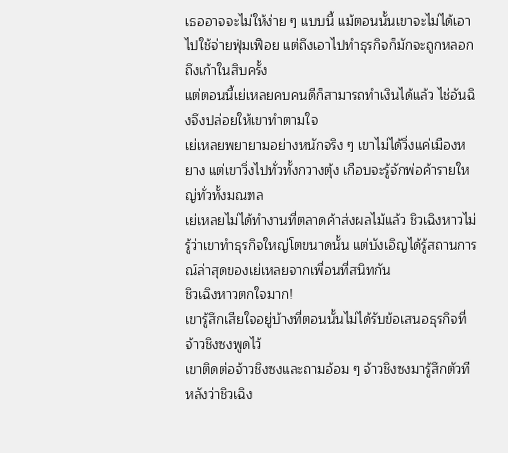เธออาจจะไม่ให้ง่าย ๆ แบบนี้ แม้ตอนนั้นเขาจะไม่ได้เอาไปใช้จ่ายฟุ่มเฟือย แต่ถึงเอาไปทำธุรกิจก็มักจะถูกหลอกถึงเก้าในสิบครั้ง
แต่ตอนนี้เย่เหลยคบคนดีก็สามารถทำเงินได้แล้ว ไช่อันฉิงจึงปล่อยให้เขาทำตามใจ
เย่เหลยพยายามอย่างหนักจริง ๆ เขาไม่ได้วิ่งแค่เมืองหยาง แต่เขาวิ่งไปทั่วทั้งกวางตุ้ง เกือบจะรู้จักพ่อค้ารายใหญ่ทั่วทั้งมณฑล
เย่เหลยไม่ได้ทำงานที่ตลาดค้าส่งผลไม้แล้ว ชิวเฉิงหาวไม่รู้ว่าเขาทำธุรกิจใหญ่โตขนาดนั้น แต่บังเอิญได้รู้สถานการณ์ล่าสุดของเย่เหลยจากเพื่อนที่สนิทกัน
ชิวเฉิงหาวตกใจมาก!
เขารู้สึกเสียใจอยู่บ้างที่ตอนนั้นไม่ได้รับข้อเสนอธุรกิจที่จ้าวชิงซงพูดไว้
เขาติดต่อจ้าวชิงซงและถามอ้อม ๆ จ้าวชิงซงมารู้สึกตัวทีหลังว่าชิวเฉิง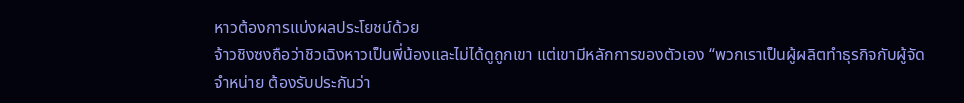หาวต้องการแบ่งผลประโยชน์ด้วย
จ้าวชิงซงถือว่าชิวเฉิงหาวเป็นพี่น้องและไม่ได้ดูถูกเขา แต่เขามีหลักการของตัวเอง “พวกเราเป็นผู้ผลิตทำธุรกิจกับผู้จัดจำหน่าย ต้องรับประกันว่า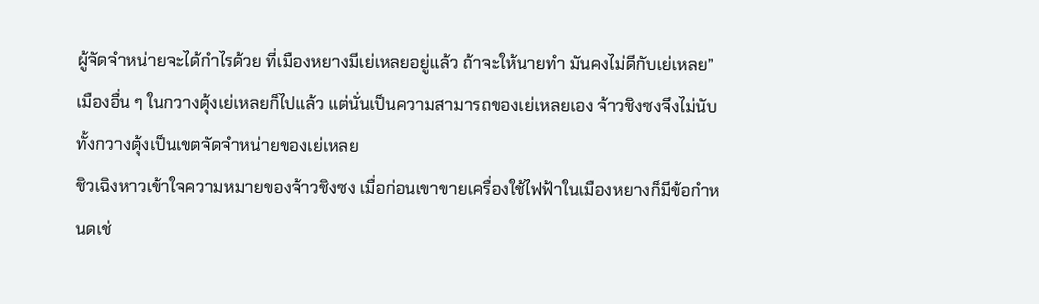ผู้จัดจำหน่ายจะได้กำไรด้วย ที่เมืองหยางมีเย่เหลยอยู่แล้ว ถ้าจะให้นายทำ มันคงไม่ดีกับเย่เหลย”
เมืองอื่น ๆ ในกวางตุ้งเย่เหลยก็ไปแล้ว แต่นั่นเป็นความสามารถของเย่เหลยเอง จ้าวชิงซงจึงไม่นับทั้งกวางตุ้งเป็นเขตจัดจำหน่ายของเย่เหลย
ชิวเฉิงหาวเข้าใจความหมายของจ้าวชิงซง เมื่อก่อนเขาขายเครื่องใช้ไฟฟ้าในเมืองหยางก็มีข้อกำหนดเช่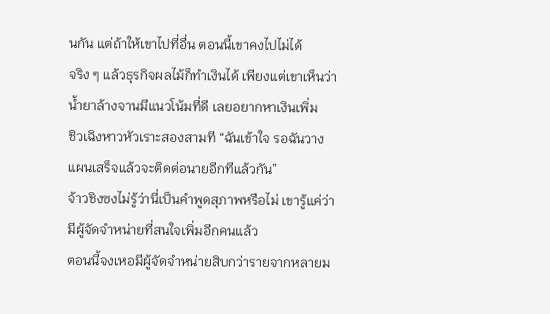นกัน แต่ถ้าให้เขาไปที่อื่น ตอนนี้เขาคงไปไม่ได้
จริง ๆ แล้วธุรกิจผลไม้ก็ทำเงินได้ เพียงแต่เขาเห็นว่าน้ำยาล้างจานมีแนวโน้มที่ดี เลยอยากหาเงินเพิ่ม
ชิวเฉิงหาวหัวเราะสองสามที “ฉันเข้าใจ รอฉันวางแผนเสร็จแล้วจะติดต่อนายอีกทีแล้วกัน”
จ้าวชิงซงไม่รู้ว่านี่เป็นคำพูดสุภาพหรือไม่ เขารู้แค่ว่ามีผู้จัดจำหน่ายที่สนใจเพิ่มอีกคนแล้ว
ตอนนี้จงเหอมีผู้จัดจำหน่ายสิบกว่ารายจากหลายม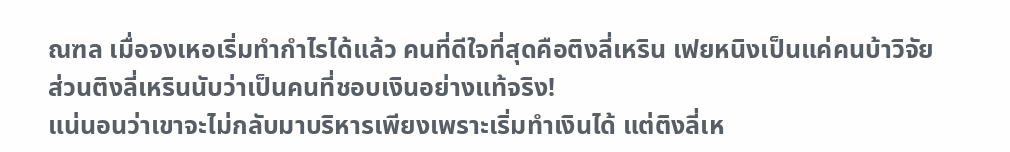ณฑล เมื่อจงเหอเริ่มทำกำไรได้แล้ว คนที่ดีใจที่สุดคือติงลี่เหริน เฟยหนิงเป็นแค่คนบ้าวิจัย ส่วนติงลี่เหรินนับว่าเป็นคนที่ชอบเงินอย่างแท้จริง!
แน่นอนว่าเขาจะไม่กลับมาบริหารเพียงเพราะเริ่มทำเงินได้ แต่ติงลี่เห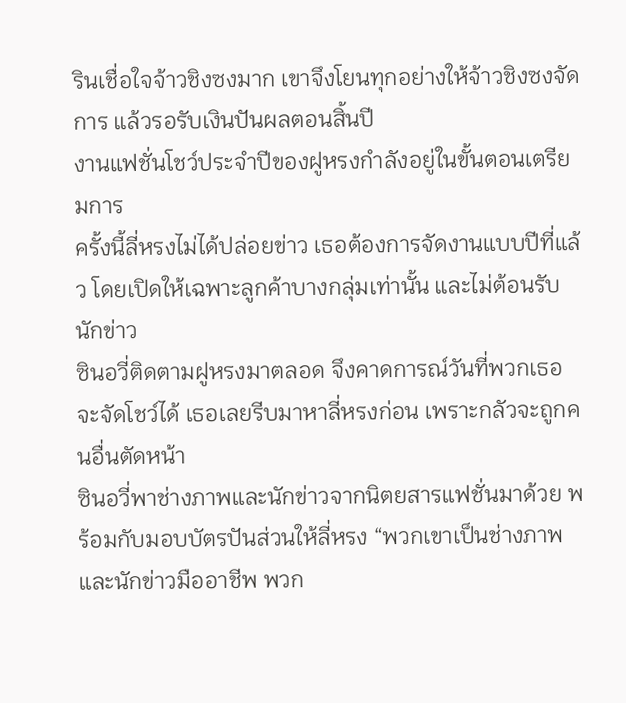รินเชื่อใจจ้าวชิงซงมาก เขาจึงโยนทุกอย่างให้จ้าวชิงซงจัดการ แล้วรอรับเงินปันผลตอนสิ้นปี
งานแฟชั่นโชว์ประจำปีของฝูหรงกำลังอยู่ในขั้นตอนเตรียมการ
ครั้งนี้ลี่หรงไม่ได้ปล่อยข่าว เธอต้องการจัดงานแบบปีที่แล้ว โดยเปิดให้เฉพาะลูกค้าบางกลุ่มเท่านั้น และไม่ต้อนรับนักข่าว
ซินอวี่ติดตามฝูหรงมาตลอด จึงคาดการณ์วันที่พวกเธอจะจัดโชว์ได้ เธอเลยรีบมาหาลี่หรงก่อน เพราะกลัวจะถูกคนอื่นตัดหน้า
ซินอวี่พาช่างภาพและนักข่าวจากนิตยสารแฟชั่นมาด้วย พร้อมกับมอบบัตรปันส่วนให้ลี่หรง “พวกเขาเป็นช่างภาพและนักข่าวมืออาชีพ พวก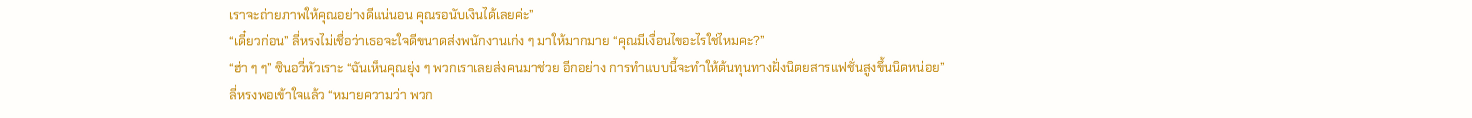เราจะถ่ายภาพให้คุณอย่างดีแน่นอน คุณรอนับเงินได้เลยค่ะ”
“เดี๋ยวก่อน” ลี่หรงไม่เชื่อว่าเธอจะใจดีขนาดส่งพนักงานเก่ง ๆ มาให้มากมาย “คุณมีเงื่อนไขอะไรใช่ไหมคะ?”
“ฮ่า ๆ ๆ” ซินอวี่หัวเราะ “ฉันเห็นคุณยุ่ง ๆ พวกเราเลยส่งคนมาช่วย อีกอย่าง การทำแบบนี้จะทำให้ต้นทุนทางฝั่งนิตยสารแฟชั่นสูงขึ้นนิดหน่อย”
ลี่หรงพอเข้าใจแล้ว “หมายความว่า พวก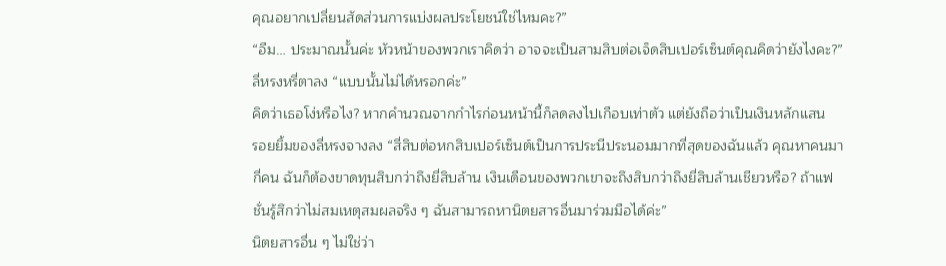คุณอยากเปลี่ยนสัดส่วนการแบ่งผลประโยชน์ใช่ไหมคะ?”
“อืม… ประมาณนั้นค่ะ หัวหน้าของพวกเราคิดว่า อาจจะเป็นสามสิบต่อเจ็ดสิบเปอร์เซ็นต์คุณคิดว่ายังไงคะ?”
ลี่หรงหรี่ตาลง “แบบนั้นไม่ได้หรอกค่ะ”
คิดว่าเธอโง่หรือไง? หากคำนวณจากกำไรก่อนหน้านี้ก็ลดลงไปเกือบเท่าตัว แต่ยังถือว่าเป็นเงินหลักแสน
รอยยิ้มของลี่หรงจางลง “สี่สิบต่อหกสิบเปอร์เซ็นต์เป็นการประนีประนอมมากที่สุดของฉันแล้ว คุณหาคนมากี่คน ฉันก็ต้องขาดทุนสิบกว่าถึงยี่สิบล้าน เงินเดือนของพวกเขาจะถึงสิบกว่าถึงยี่สิบล้านเชียวหรือ? ถ้าแฟชั่นรู้สึกว่าไม่สมเหตุสมผลจริง ๆ ฉันสามารถหานิตยสารอื่นมาร่วมมือได้ค่ะ”
นิตยสารอื่น ๆ ไม่ใช่ว่า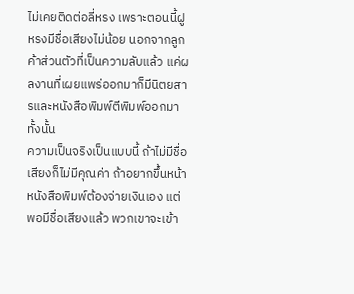ไม่เคยติดต่อลี่หรง เพราะตอนนี้ฝูหรงมีชื่อเสียงไม่น้อย นอกจากลูกค้าส่วนตัวที่เป็นความลับแล้ว แค่ผลงานที่เผยแพร่ออกมาก็มีนิตยสารและหนังสือพิมพ์ตีพิมพ์ออกมาทั้งนั้น
ความเป็นจริงเป็นแบบนี้ ถ้าไม่มีชื่อเสียงก็ไม่มีคุณค่า ถ้าอยากขึ้นหน้าหนังสือพิมพ์ต้องจ่ายเงินเอง แต่พอมีชื่อเสียงแล้ว พวกเขาจะเข้า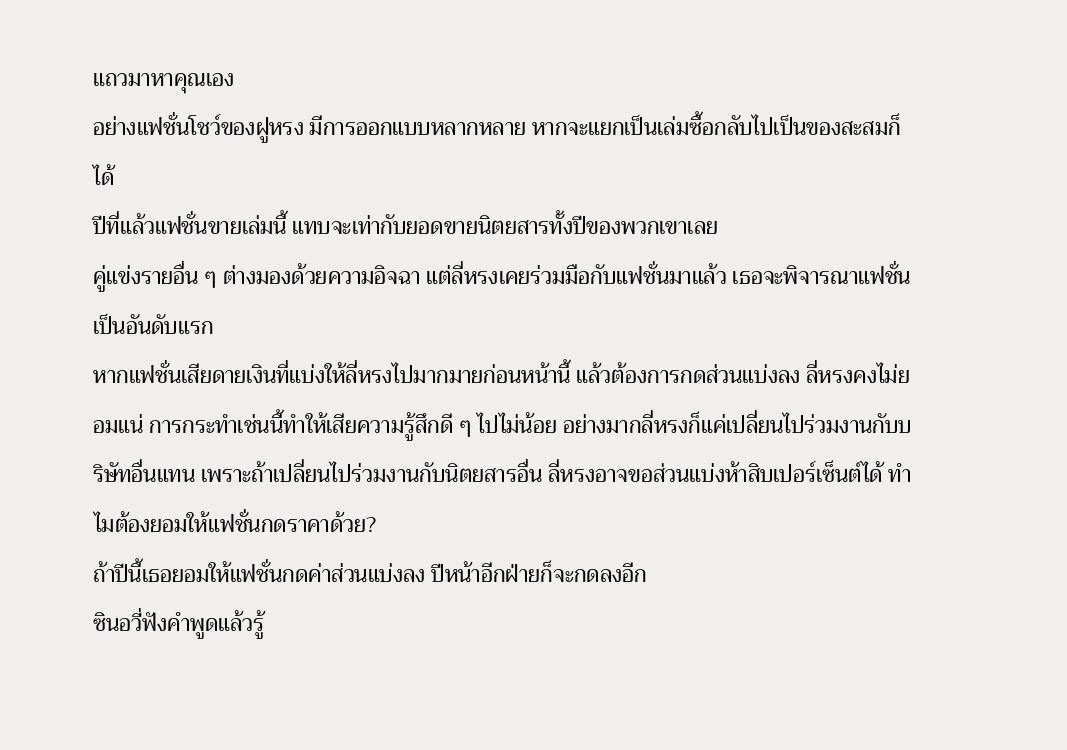แถวมาหาคุณเอง
อย่างแฟชั่นโชว์ของฝูหรง มีการออกแบบหลากหลาย หากจะแยกเป็นเล่มซื้อกลับไปเป็นของสะสมก็ได้
ปีที่แล้วแฟชั่นขายเล่มนี้ แทบจะเท่ากับยอดขายนิตยสารทั้งปีของพวกเขาเลย
คู่แข่งรายอื่น ๆ ต่างมองด้วยความอิจฉา แต่ลี่หรงเคยร่วมมือกับแฟชั่นมาแล้ว เธอจะพิจารณาแฟชั่นเป็นอันดับแรก
หากแฟชั่นเสียดายเงินที่แบ่งให้ลี่หรงไปมากมายก่อนหน้านี้ แล้วต้องการกดส่วนแบ่งลง ลี่หรงคงไม่ยอมแน่ การกระทำเช่นนี้ทำให้เสียความรู้สึกดี ๆ ไปไม่น้อย อย่างมากลี่หรงก็แค่เปลี่ยนไปร่วมงานกับบริษัทอื่นแทน เพราะถ้าเปลี่ยนไปร่วมงานกับนิตยสารอื่น ลี่หรงอาจขอส่วนแบ่งห้าสิบเปอร์เซ็นต์ได้ ทำไมต้องยอมให้แฟชั่นกดราคาด้วย?
ถ้าปีนี้เธอยอมให้แฟชั่นกดค่าส่วนแบ่งลง ปีหน้าอีกฝ่ายก็จะกดลงอีก
ซินอวี่ฟังคำพูดแล้วรู้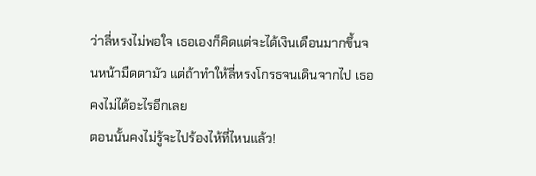ว่าลี่หรงไม่พอใจ เธอเองก็คิดแต่จะได้เงินเดือนมากขึ้นจนหน้ามืดตามัว แต่ถ้าทำให้ลี่หรงโกรธจนเดินจากไป เธอคงไม่ได้อะไรอีกเลย
ตอนนั้นคงไม่รู้จะไปร้องไห้ที่ไหนแล้ว!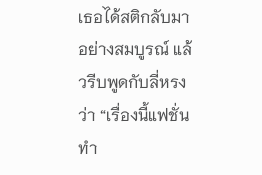เธอได้สติกลับมาอย่างสมบูรณ์ แล้วรีบพูดกับลี่หรงว่า “เรื่องนี้แฟชั่นทำ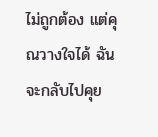ไม่ถูกต้อง แต่คุณวางใจได้ ฉันจะกลับไปคุย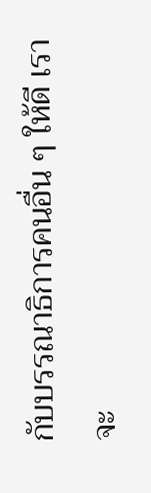กับบรรณาธิการคนอื่น ๆ ให้ดี เราจะ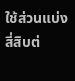ใช้ส่วนแบ่งสี่สิบต่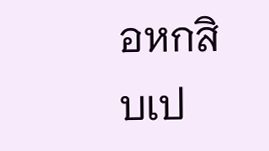อหกสิบเป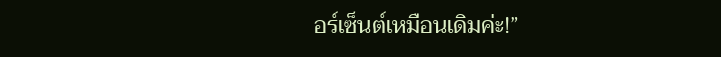อร์เซ็นต์เหมือนเดิมค่ะ!”